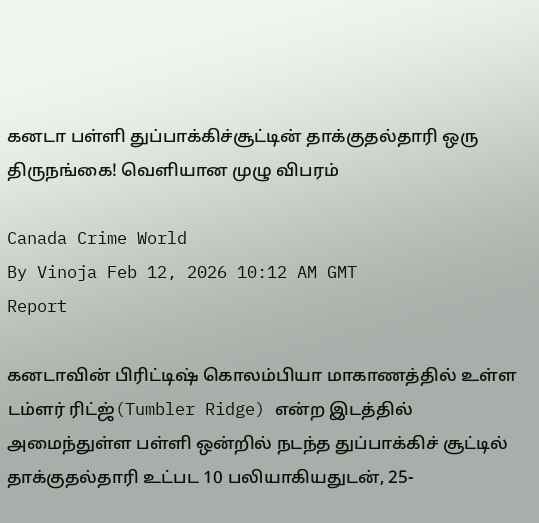கனடா பள்ளி துப்பாக்கிச்சூட்டின் தாக்குதல்தாரி ஒரு திருநங்கை! வெளியான முழு விபரம்

Canada Crime World
By Vinoja Feb 12, 2026 10:12 AM GMT
Report

கனடாவின் பிரிட்டிஷ் கொலம்பியா மாகாணத்தில் உள்ள டம்ளர் ரிட்ஜ்(Tumbler Ridge) என்ற இடத்தில் அமைந்துள்ள பள்ளி ஒன்றில் நடந்த துப்பாக்கிச் சூட்டில் தாக்குதல்தாரி உட்பட 10 பலியாகியதுடன், 25-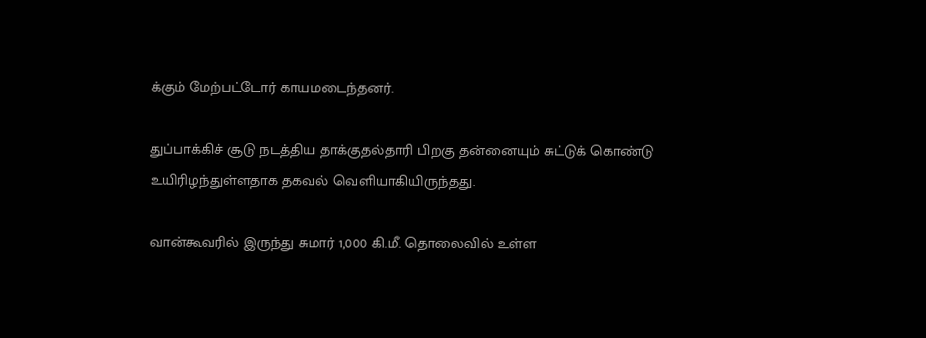க்கும் மேற்பட்டோர் காயமடைந்தனர்.

துப்பாக்கிச் சூடு நடத்திய தாக்குதல்தாரி பிறகு தன்னையும் சுட்டுக் கொண்டு உயிரிழந்துள்ளதாக தகவல் வெளியாகியிருந்தது.

வான்கூவரில் இருந்து சுமார் 1,000 கி.மீ. தொலைவில் உள்ள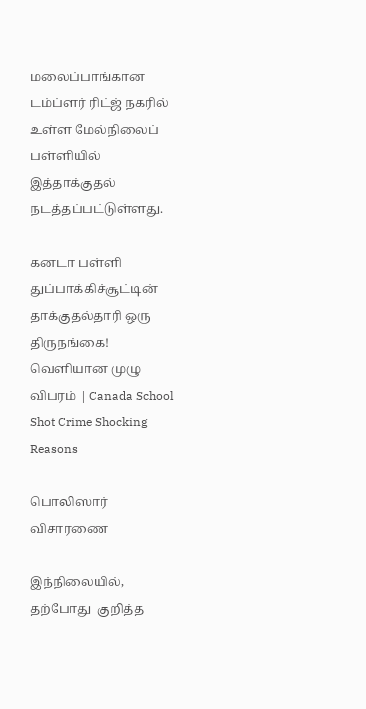மலைப்பாங்கான டம்ப்ளர் ரிட்ஜ் நகரில் உள்ள மேல்நிலைப் பள்ளியில் இத்தாக்குதல் நடத்தப்பட்டுள்ளது.

கனடா பள்ளி துப்பாக்கிச்சூட்டின் தாக்குதல்தாரி ஒரு திருநங்கை! வெளியான முழு விபரம் | Canada School Shot Crime Shocking Reasons

பொலிஸார் விசாரணை

இந்நிலையில், தற்போது  குறித்த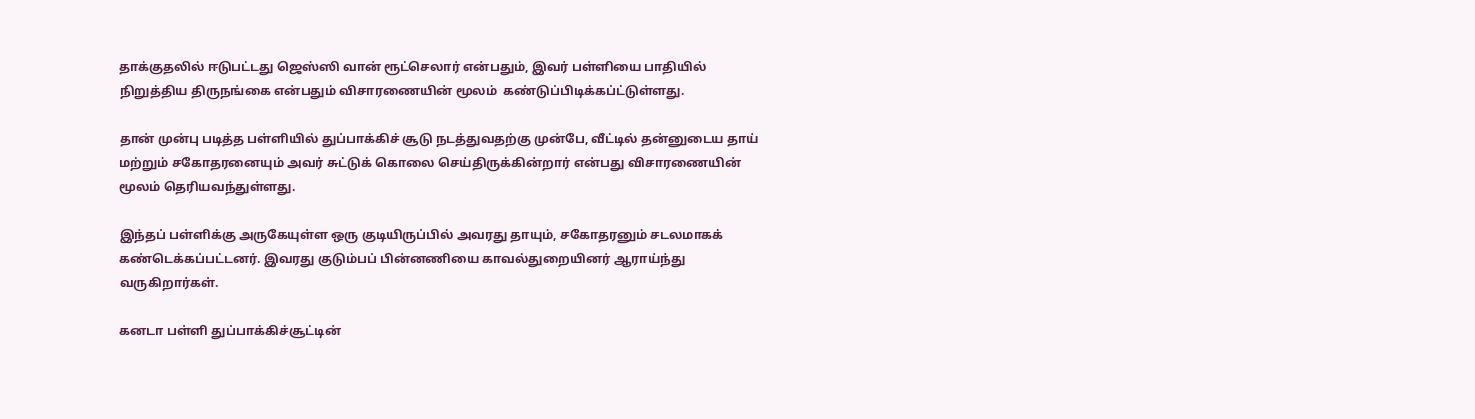தாக்குதலில் ஈடுபட்டது ஜெஸ்ஸி வான் ரூட்செலார் என்பதும், இவர் பள்ளியை பாதியில் நிறுத்திய திருநங்கை என்பதும் விசாரணையின் மூலம்  கண்டுப்பிடிக்கப்ட்டுள்ளது.

தான் முன்பு படித்த பள்ளியில் துப்பாக்கிச் சூடு நடத்துவதற்கு முன்பே, வீட்டில் தன்னுடைய தாய் மற்றும் சகோதரனையும் அவர் சுட்டுக் கொலை செய்திருக்கின்றார் என்பது விசாரணையின் மூலம் தெரியவந்துள்ளது.

இந்தப் பள்ளிக்கு அருகேயுள்ள ஒரு குடியிருப்பில் அவரது தாயும், சகோதரனும் சடலமாகக் கண்டெக்கப்பட்டனர். இவரது குடும்பப் பின்னணியை காவல்துறையினர் ஆராய்ந்து வருகிறார்கள்.

கனடா பள்ளி துப்பாக்கிச்சூட்டின்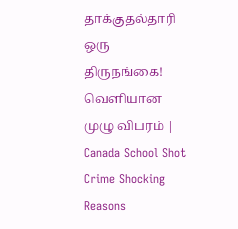தாக்குதல்தாரி ஒரு திருநங்கை! வெளியான முழு விபரம் | Canada School Shot Crime Shocking Reasons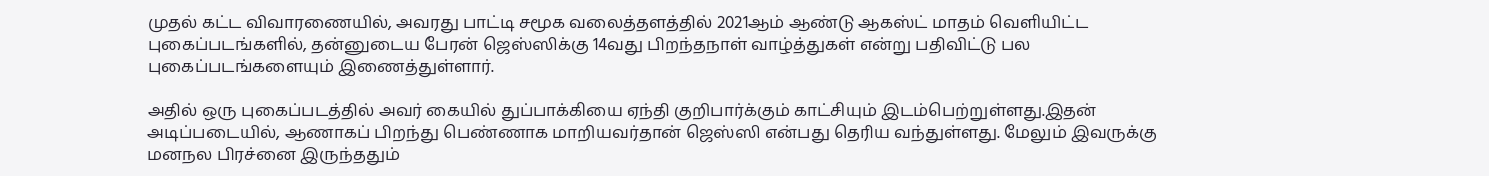முதல் கட்ட விவாரணையில், அவரது பாட்டி சமூக வலைத்தளத்தில் 2021ஆம் ஆண்டு ஆகஸ்ட் மாதம் வெளியிட்ட புகைப்படங்களில், தன்னுடைய பேரன் ஜெஸ்ஸிக்கு 14வது பிறந்தநாள் வாழ்த்துகள் என்று பதிவிட்டு பல புகைப்படங்களையும் இணைத்துள்ளார்.

அதில் ஒரு புகைப்படத்தில் அவர் கையில் துப்பாக்கியை ஏந்தி குறிபார்க்கும் காட்சியும் இடம்பெற்றுள்ளது.இதன் அடிப்படையில், ஆணாகப் பிறந்து பெண்ணாக மாறியவர்தான் ஜெஸ்ஸி என்பது தெரிய வந்துள்ளது. மேலும் இவருக்கு மனநல பிரச்னை இருந்ததும்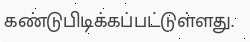கண்டுபிடிக்கப்பட்டுள்ளது.